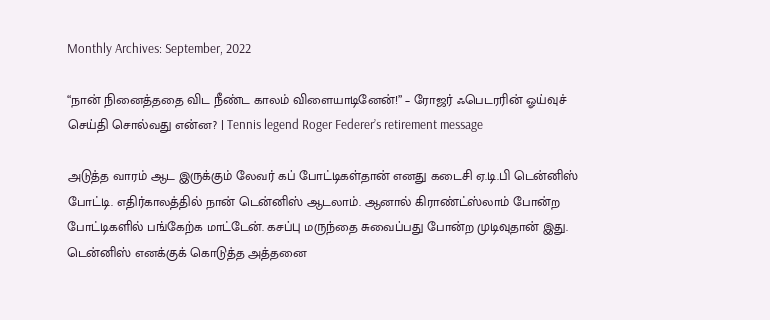Monthly Archives: September, 2022

“நான் நினைத்ததை விட நீண்ட காலம் விளையாடினேன்!” – ரோஜர் ஃபெடரரின் ஓய்வுச் செய்தி சொல்வது என்ன? | Tennis legend Roger Federer’s retirement message

அடுத்த வாரம் ஆட இருக்கும் லேவர் கப் போட்டிகள்தான் எனது கடைசி ஏ.டி.பி டென்னிஸ் போட்டி. எதிர்காலத்தில் நான் டென்னிஸ் ஆடலாம். ஆனால் கிராண்ட்ஸ்லாம் போன்ற போட்டிகளில் பங்கேற்க மாட்டேன். கசப்பு மருந்தை சுவைப்பது போன்ற முடிவுதான் இது. டென்னிஸ் எனக்குக் கொடுத்த அத்தனை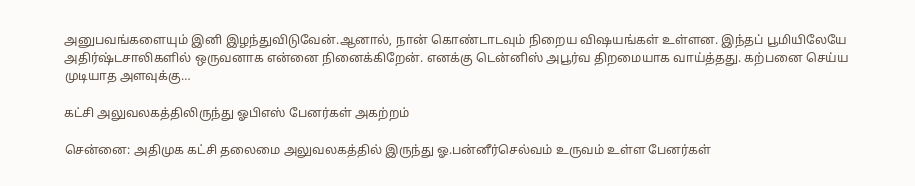அனுபவங்களையும் இனி இழந்துவிடுவேன்.ஆனால், நான் கொண்டாடவும் நிறைய விஷயங்கள் உள்ளன. இந்தப் பூமியிலேயே அதிர்ஷ்டசாலிகளில் ஒருவனாக என்னை நினைக்கிறேன். எனக்கு டென்னிஸ் அபூர்வ திறமையாக வாய்த்தது. கற்பனை செய்ய முடியாத அளவுக்கு…

கட்சி அலுவலகத்திலிருந்து ஓபிஎஸ் பேனர்கள் அகற்றம்

சென்னை: அதிமுக கட்சி தலைமை அலுவலகத்தில் இருந்து ஓ.பன்னீர்செல்வம் உருவம் உள்ள பேனர்கள்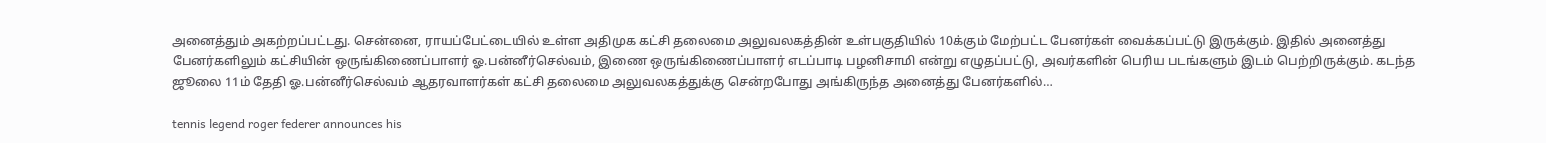அனைத்தும் அகற்றப்பட்டது. சென்னை, ராயப்பேட்டையில் உள்ள அதிமுக கட்சி தலைமை அலுவலகத்தின் உள்பகுதியில் 10க்கும் மேற்பட்ட பேனர்கள் வைக்கப்பட்டு இருக்கும். இதில் அனைத்து பேனர்களிலும் கட்சியின் ஒருங்கிணைப்பாளர் ஓ.பன்னீர்செல்வம், இணை ஒருங்கிணைப்பாளர் எடப்பாடி பழனிசாமி என்று எழுதப்பட்டு, அவர்களின் பெரிய படங்களும் இடம் பெற்றிருக்கும். கடந்த ஜூலை 11ம் தேதி ஓ.பன்னீர்செல்வம் ஆதரவாளர்கள் கட்சி தலைமை அலுவலகத்துக்கு சென்றபோது அங்கிருந்த அனைத்து பேனர்களில்…

tennis legend roger federer announces his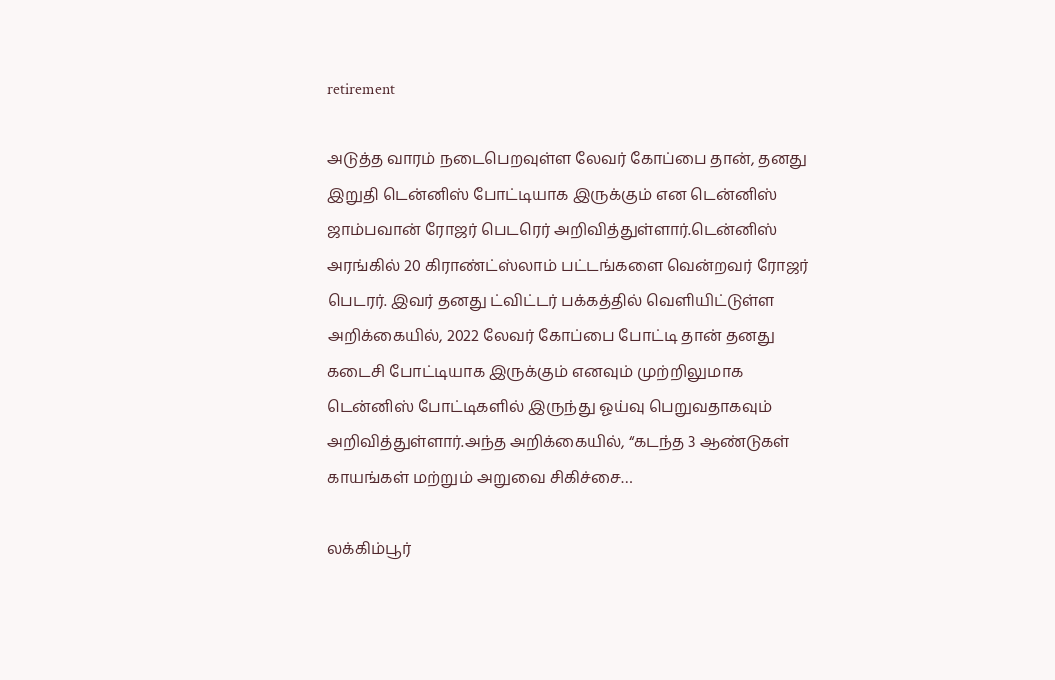retirement

அடுத்த வாரம் நடைபெறவுள்ள லேவர் கோப்பை தான், தனது இறுதி டென்னிஸ் போட்டியாக இருக்கும் என டென்னிஸ் ஜாம்பவான் ரோஜர் பெடரெர் அறிவித்துள்ளார்.டென்னிஸ் அரங்கில் 20 கிராண்ட்ஸ்லாம் பட்டங்களை வென்றவர் ரோஜர் பெடரர். இவர் தனது ட்விட்டர் பக்கத்தில் வெளியிட்டுள்ள அறிக்கையில், 2022 லேவர் கோப்பை போட்டி தான் தனது கடைசி போட்டியாக இருக்கும் எனவும் முற்றிலுமாக டென்னிஸ் போட்டிகளில் இருந்து ஓய்வு பெறுவதாகவும் அறிவித்துள்ளார்.அந்த அறிக்கையில், “கடந்த 3 ஆண்டுகள் காயங்கள் மற்றும் அறுவை சிகிச்சை…

லக்கிம்பூர்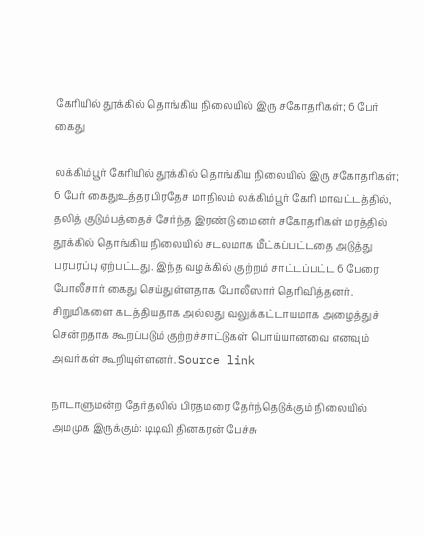கேரியில் தூக்கில் தொங்கிய நிலையில் இரு சகோதரிகள்; 6 பேர் கைது

லக்கிம்பூர் கேரியில் தூக்கில் தொங்கிய நிலையில் இரு சகோதரிகள்; 6 பேர் கைதுஉத்தரபிரதேச மாநிலம் லக்கிம்பூர் கேரி மாவட்டத்தில், தலித் குடும்பத்தைச் சேர்ந்த இரண்டு மைனர் சகோதரிகள் மரத்தில் தூக்கில் தொங்கிய நிலையில் சடலமாக மீட்கப்பட்டதை அடுத்து பரபரப்பு ஏற்பட்டது. இந்த வழக்கில் குற்றம் சாட்டப்பட்ட 6 பேரை போலீசார் கைது செய்துள்ளதாக போலீஸார் தெரிவித்தனர். சிறுமிகளை கடத்தியதாக அல்லது வலுக்கட்டாயமாக அழைத்துச் சென்றதாக கூறப்படும் குற்றச்சாட்டுகள் பொய்யானவை எனவும் அவர்கள் கூறியுள்ளனர். Source link

நாடாளுமன்ற தேர்தலில் பிரதமரை தேர்ந்தெடுக்கும் நிலையில் அமமுக இருக்கும்: டிடிவி தினகரன் பேச்சு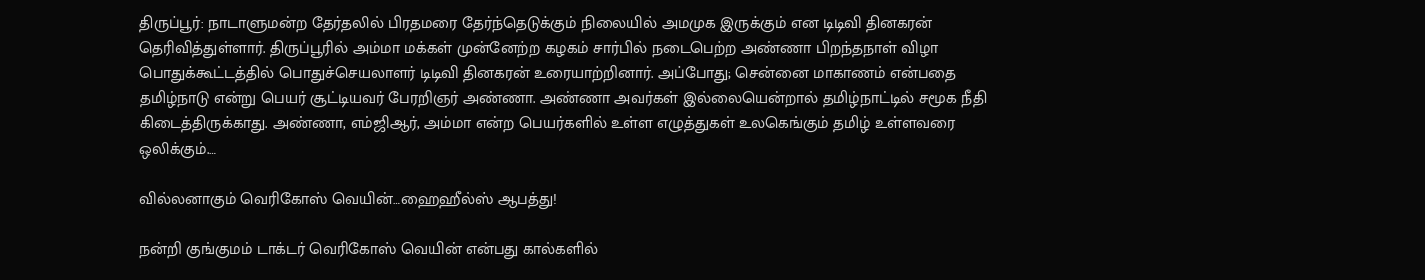திருப்பூர்: நாடாளுமன்ற தேர்தலில் பிரதமரை தேர்ந்தெடுக்கும் நிலையில் அமமுக இருக்கும் என டிடிவி தினகரன் தெரிவித்துள்ளார். திருப்பூரில் அம்மா மக்கள் முன்னேற்ற கழகம் சார்பில் நடைபெற்ற அண்ணா பிறந்தநாள் விழா பொதுக்கூட்டத்தில் பொதுச்செயலாளர் டிடிவி தினகரன் உரையாற்றினார். அப்போது; சென்னை மாகாணம் என்பதை தமிழ்நாடு என்று பெயர் சூட்டியவர் பேரறிஞர் அண்ணா. அண்ணா அவர்கள் இல்லையென்றால் தமிழ்நாட்டில் சமூக நீதி கிடைத்திருக்காது. அண்ணா, எம்ஜிஆர், அம்மா என்ற பெயர்களில் உள்ள எழுத்துகள் உலகெங்கும் தமிழ் உள்ளவரை ஒலிக்கும்.…

வில்லனாகும் வெரிகோஸ் வெயின்…ஹைஹீல்ஸ் ஆபத்து!

நன்றி குங்குமம் டாக்டர் வெரிகோஸ் வெயின் என்பது கால்களில்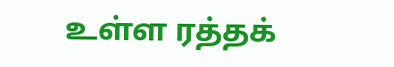உள்ள ரத்தக்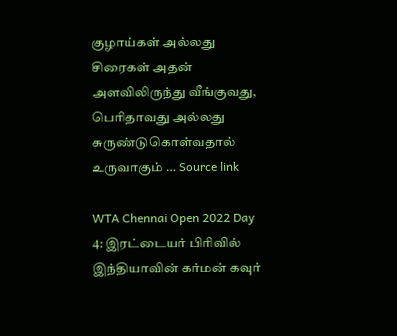குழாய்கள் அல்லது சிரைகள் அதன் அளவிலிருந்து வீங்குவது, பெரிதாவது அல்லது சுருண்டுகொள்வதால் உருவாகும் … Source link

WTA Chennai Open 2022 Day 4: இரட்டையர் பிரிவில் இந்தியாவின் கர்மன் கவுர்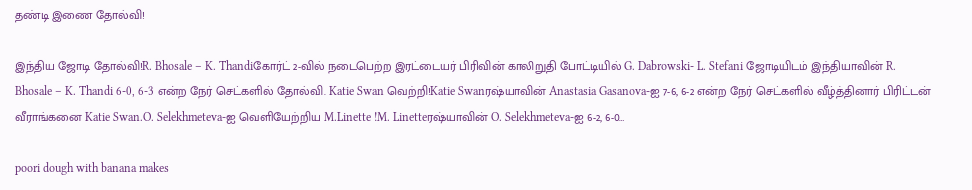தண்டி இணை தோல்வி!

இந்திய ஜோடி தோல்வி!R. Bhosale – K. Thandiகோர்ட் 2-வில் நடைபெற்ற இரட்டையர் பிரிவின் காலிறுதி போட்டியில் G. Dabrowski- L. Stefani ஜோடியிடம் இந்தியாவின் R. Bhosale – K. Thandi 6-0, 6-3 என்ற நேர் செட்களில் தோல்வி. Katie Swan வெற்றி!Katie Swanரஷ்யாவின் Anastasia Gasanova-ஐ 7-6, 6-2 என்ற நேர் செட்களில் வீழ்த்தினார் பிரிட்டன் வீராங்கனை Katie Swan.O. Selekhmeteva-ஐ வெளியேற்றிய M.Linette !M. Linetteரஷ்யாவின் O. Selekhmeteva-ஐ 6-2, 6-0…

poori dough with banana makes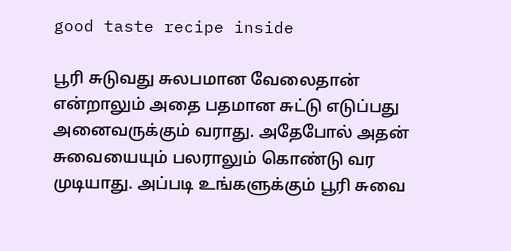good taste recipe inside

பூரி சுடுவது சுலபமான வேலைதான் என்றாலும் அதை பதமான சுட்டு எடுப்பது அனைவருக்கும் வராது. அதேபோல் அதன் சுவையையும் பலராலும் கொண்டு வர முடியாது. அப்படி உங்களுக்கும் பூரி சுவை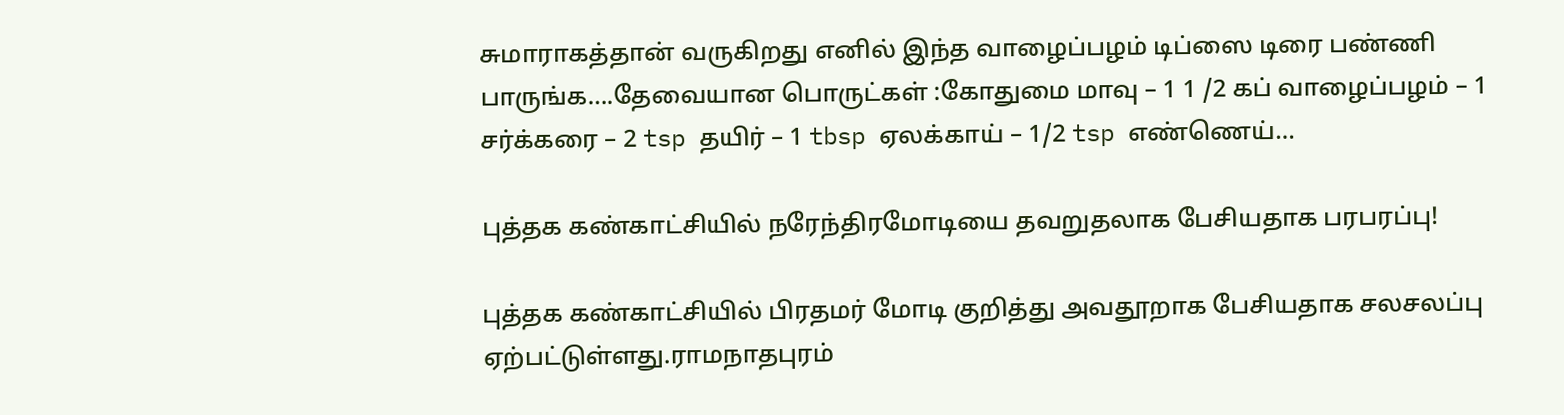சுமாராகத்தான் வருகிறது எனில் இந்த வாழைப்பழம் டிப்ஸை டிரை பண்ணி பாருங்க….தேவையான பொருட்கள் :கோதுமை மாவு – 1 1 /2 கப் வாழைப்பழம் – 1 சர்க்கரை – 2 tsp தயிர் – 1 tbsp ஏலக்காய் – 1/2 tsp எண்ணெய்…

புத்தக கண்காட்சியில் நரேந்திரமோடியை தவறுதலாக பேசியதாக பரபரப்பு!

புத்தக கண்காட்சியில் பிரதமர் மோடி குறித்து அவதூறாக பேசியதாக சலசலப்பு ஏற்பட்டுள்ளது.ராமநாதபுரம்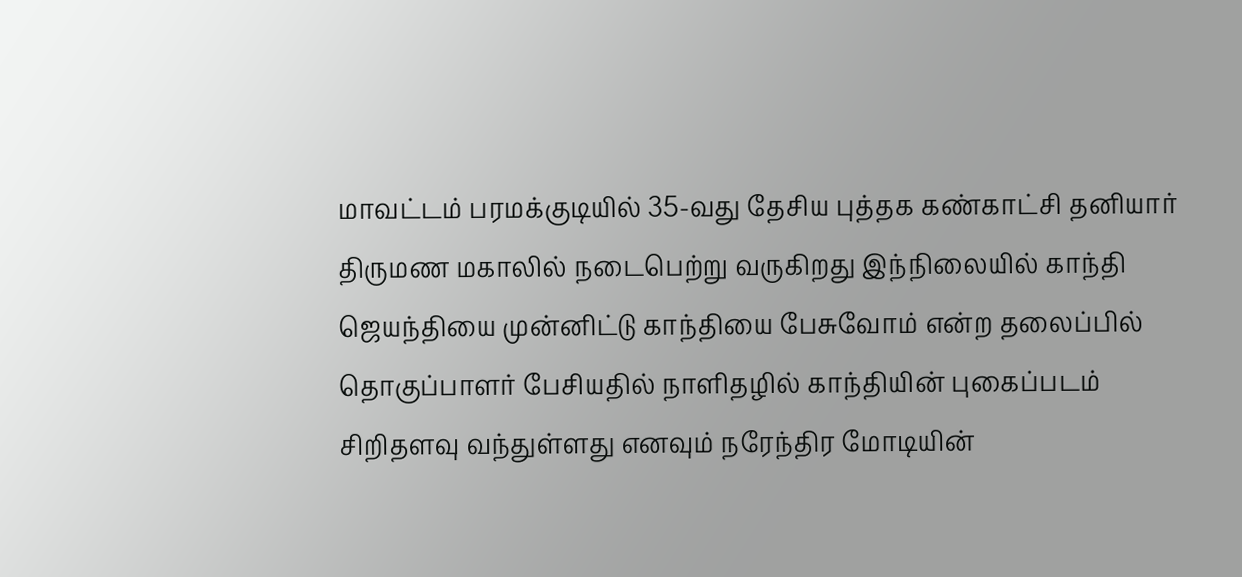மாவட்டம் பரமக்குடியில் 35-வது தேசிய புத்தக கண்காட்சி தனியார் திருமண மகாலில் நடைபெற்று வருகிறது இந்நிலையில் காந்தி ஜெயந்தியை முன்னிட்டு காந்தியை பேசுவோம் என்ற தலைப்பில் தொகுப்பாளர் பேசியதில் நாளிதழில் காந்தியின் புகைப்படம் சிறிதளவு வந்துள்ளது எனவும் நரேந்திர மோடியின்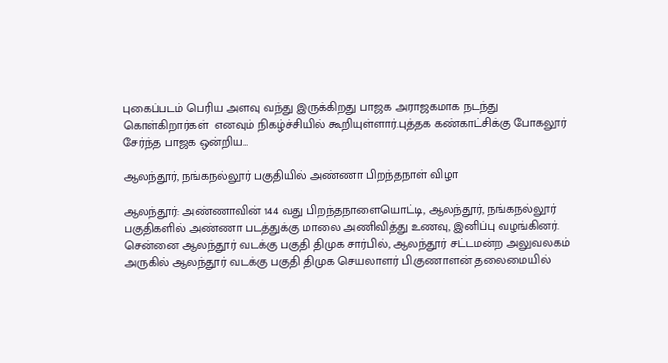புகைப்படம் பெரிய அளவு வந்து இருக்கிறது பாஜக அராஜகமாக நடந்து கொள்கிறார்கள்  எனவும் நிகழ்ச்சியில் கூறியுள்ளார்.புத்தக கண்காட்சிக்கு போகலூர்  சேர்ந்த பாஜக ஒன்றிய…

ஆலந்தூர், நங்கநல்லூர் பகுதியில் அண்ணா பிறந்தநாள் விழா

ஆலந்தூர்: அண்ணாவின் 144 வது பிறந்தநாளையொட்டி, ஆலந்தூர், நங்கநல்லூர் பகுதிகளில் அண்ணா படத்துக்கு மாலை அணிவித்து உணவு, இனிப்பு வழங்கினர். சென்னை ஆலந்தூர் வடக்கு பகுதி திமுக சார்பில், ஆலந்தூர் சட்டமன்ற அலுவலகம் அருகில் ஆலந்தூர் வடக்கு பகுதி திமுக செயலாளர் பி.குணாளன் தலைமையில்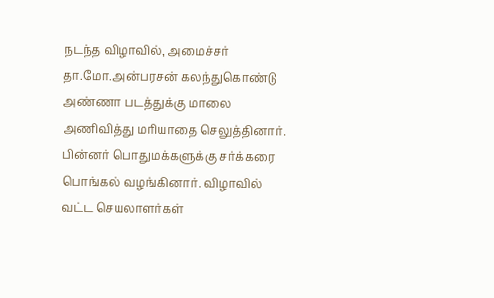நடந்த விழாவில், அமைச்சர் தா.மோ.அன்பரசன் கலந்துகொண்டு அண்ணா படத்துக்கு மாலை அணிவித்து மரியாதை செலுத்தினார். பின்னர் பொதுமக்களுக்கு சர்க்கரை பொங்கல் வழங்கினார். விழாவில் வட்ட செயலாளர்கள்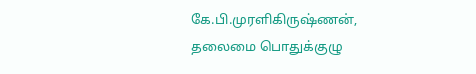கே.பி.முரளிகிருஷ்ணன், தலைமை பொதுக்குழு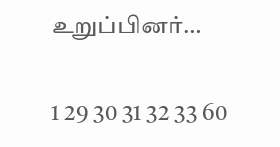உறுப்பினர்…

1 29 30 31 32 33 60